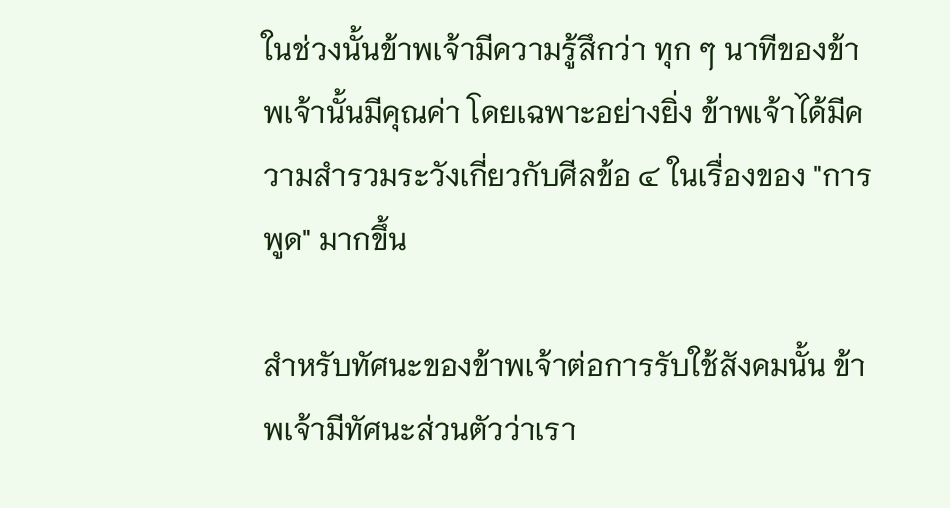ในช่วงนั้นข้าพเจ้ามีความรู้สึกว่า ทุก ๆ นาทีของข้าพเจ้านั้นมีคุณค่า โดยเฉพาะอย่างยิ่ง ข้าพเจ้าได้มีความสำรวมระวังเกี่ยวกับศีลข้อ ๔ ในเรื่องของ "การพูด" มากขึ้น

สำหรับทัศนะของข้าพเจ้าต่อการรับใช้สังคมนั้น ข้าพเจ้ามีทัศนะส่วนตัวว่าเรา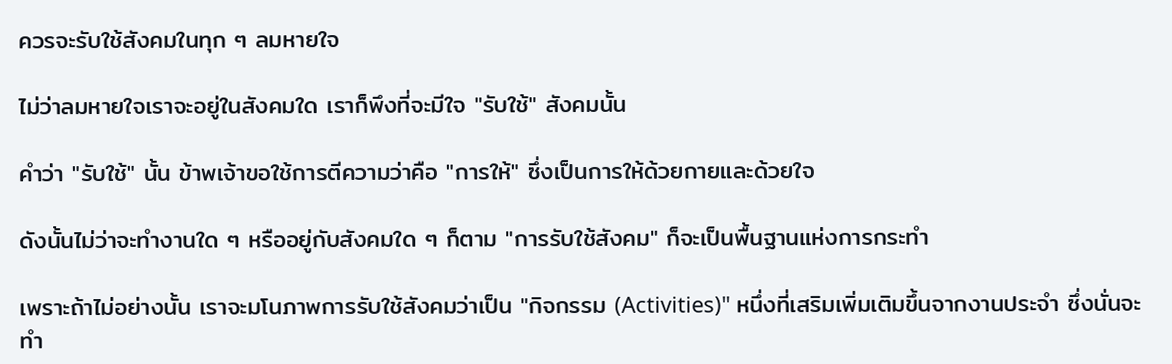ควรจะรับใช้สังคมในทุก ๆ ลมหายใจ

ไม่ว่าลมหายใจเราจะอยู่ในสังคมใด เราก็พึงที่จะมีใจ "รับใช้" สังคมนั้น

คำว่า "รับใช้" นั้น ข้าพเจ้าขอใช้การตีความว่าคือ "การให้" ซึ่งเป็นการให้ด้วยกายและด้วยใจ

ดังนั้นไม่ว่าจะทำงานใด ๆ หรืออยู่กับสังคมใด ๆ ก็ตาม "การรับใช้สังคม" ก็จะเป็นพื้นฐานแห่งการกระทำ

เพราะถ้าไม่อย่างนั้น เราจะมโนภาพการรับใช้สังคมว่าเป็น "กิจกรรม (Activities)" หนึ่งที่เสริมเพิ่มเติมขึ้นจากงานประจำ ซึ่งนั่นจะทำ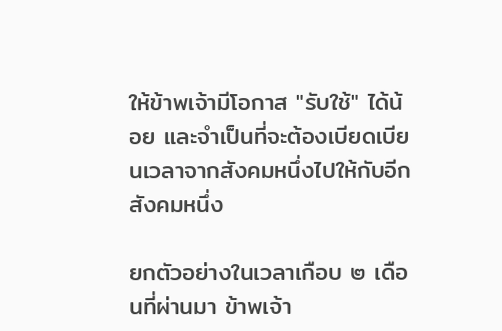ให้ข้าพเจ้ามีโอกาส "รับใช้" ได้น้อย และจำเป็นที่จะต้องเบียดเบียนเวลาจากสังคมหนึ่งไปให้กับอีกสังคมหนึ่ง

ยกตัวอย่างในเวลาเกือบ ๒ เดือนที่ผ่านมา ข้าพเจ้า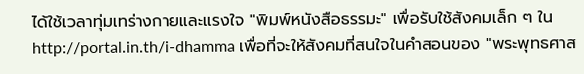ได้ใช้เวลาทุ่มเทร่างกายและแรงใจ "พิมพ์หนังสือธรรมะ" เพื่อรับใช้สังคมเล็ก ๆ ใน http://portal.in.th/i-dhamma เพื่อที่จะให้สังคมที่สนใจในคำสอนของ "พระพุทธศาส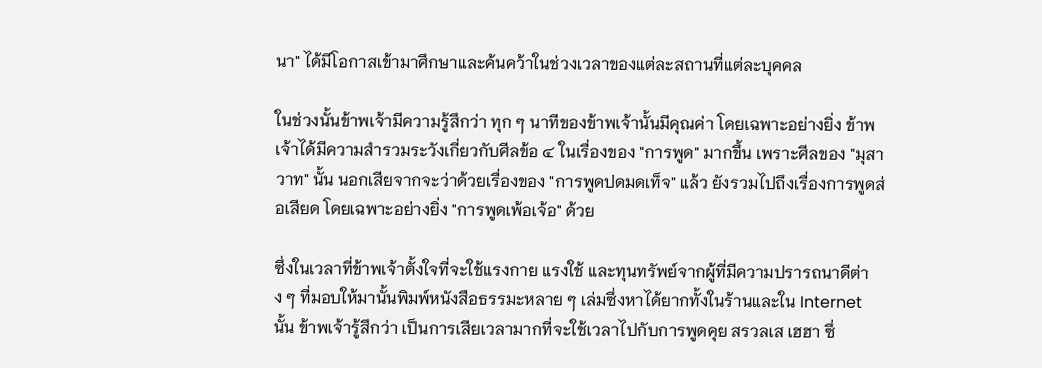นา" ได้มีโอกาสเข้ามาศึกษาและค้นคว้าในช่วงเวลาของแต่ละสถานที่แต่ละบุคคล

ในช่วงนั้นข้าพเจ้ามีความรู้สึกว่า ทุก ๆ นาทีของข้าพเจ้านั้นมีคุณค่า โดยเฉพาะอย่างยิ่ง ข้าพเจ้าได้มีความสำรวมระวังเกี่ยวกับศีลข้อ ๔ ในเรื่องของ "การพูด" มากขึ้น เพราะศีลของ "มุสาวาท" นั้น นอกเสียจากจะว่าด้วยเรื่องของ "การพูดปดมดเท็จ" แล้ว ยังรวมไปถึงเรื่องการพูดส่อเสียด โดยเฉพาะอย่างยิ่ง "การพูดเพ้อเจ้อ" ด้วย

ซึ่งในเวลาที่ข้าพเจ้าตั้งใจที่จะใช้แรงกาย แรงใช้ และทุนทรัพย์จากผู้ที่มีความปรารถนาดีต่าง ๆ ที่มอบให้มานั้นพิมพ์หนังสือธรรมะหลาย ๆ เล่มซึ่งหาได้ยากทั้งในร้านและใน Internet นั้น ข้าพเจ้ารู้สึกว่า เป็นการเสียเวลามากที่จะใช้เวลาไปกับการพูดคุย สรวลเส เฮฮา ซึ่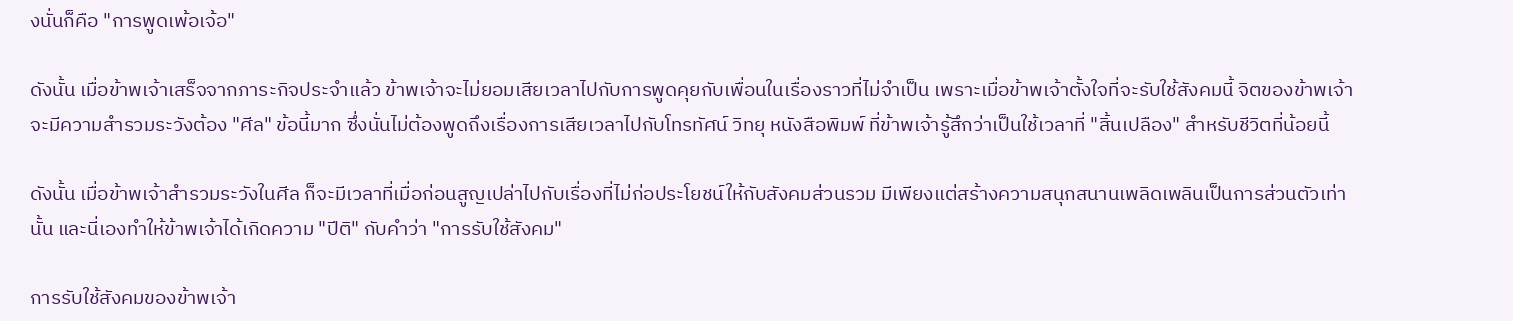งนั่นก็คือ "การพูดเพ้อเจ้อ"

ดังนั้น เมื่อข้าพเจ้าเสร็จจากภาระกิจประจำแล้ว ข้าพเจ้าจะไม่ยอมเสียเวลาไปกับการพูดคุยกับเพื่อนในเรื่องราวที่ไม่จำเป็น เพราะเมื่อข้าพเจ้าตั้งใจที่จะรับใช้สังคมนี้ จิตของข้าพเจ้าจะมีความสำรวมระวังต้อง "ศีล" ข้อนี้มาก ซึ่งนั่นไม่ต้องพูดถึงเรื่องการเสียเวลาไปกับโทรทัศน์ วิทยุ หนังสือพิมพ์ ที่ข้าพเจ้ารู้สึกว่าเป็นใช้เวลาที่ "สิ้นเปลือง" สำหรับชีวิตที่น้อยนี้

ดังนั้น เมื่อข้าพเจ้าสำรวมระวังในศีล ก็จะมีเวลาที่เมื่อก่อนสูญเปล่าไปกับเรื่องที่ไม่ก่อประโยชน์ให้กับสังคมส่วนรวม มีเพียงแต่สร้างความสนุกสนานเพลิดเพลินเป็นการส่วนตัวเท่านั้น และนี่เองทำให้ข้าพเจ้าได้เกิดความ "ปีติ" กับคำว่า "การรับใช้สังคม"

การรับใช้สังคมของข้าพเจ้า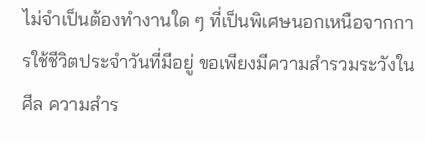ไม่จำเป็นต้องทำงานใด ๆ ที่เป็นพิเศษนอกเหนือจากการใช้ชีวิตประจำวันที่มีอยู่ ขอเพียงมีความสำรวมระวังในศีล ความสำร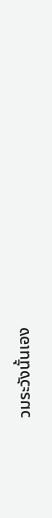วมระวังนั้นเอง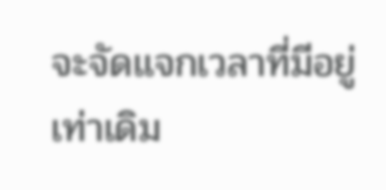จะจัดแจกเวลาที่มีอยู่เท่าเดิม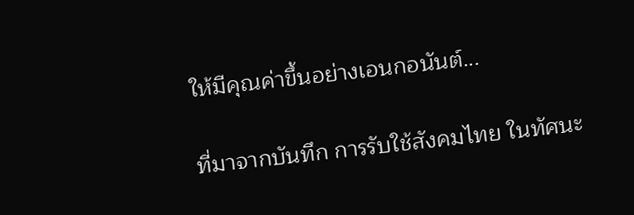ให้มีคุณค่าขึ้นอย่างเอนกอนันต์...

ที่มาจากบันทึก การรับใช้สังคมไทย ในทัศนะ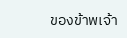ของข้าพเจ้า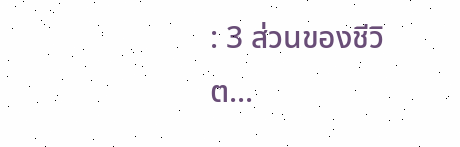: 3 ส่วนของชีวิต...